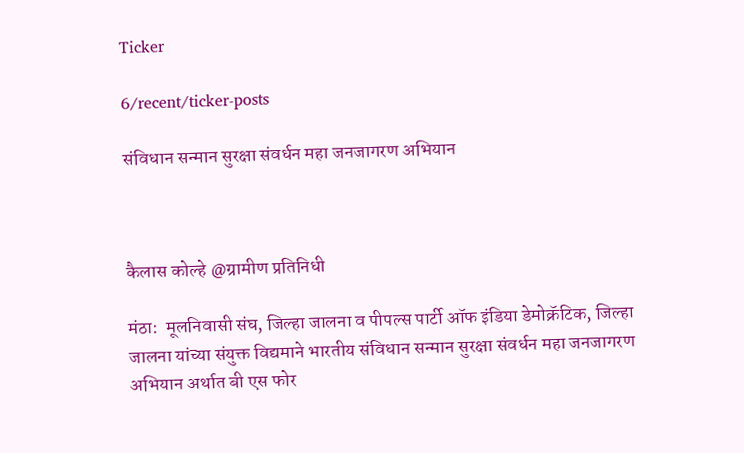Ticker

6/recent/ticker-posts

संविधान सन्मान सुरक्षा संवर्धन महा जनजागरण अभियान



कैलास कोल्हे @ग्रामीण प्रतिनिधी

मंठा:  मूलनिवासी संघ, जिल्हा जालना व पीपल्स पार्टी ऑफ इंडिया डेमोक्रॅटिक, जिल्हा जालना यांच्या संयुक्त विद्यमाने भारतीय संविधान सन्मान सुरक्षा संवर्धन महा जनजागरण अभियान अर्थात बी एस फोर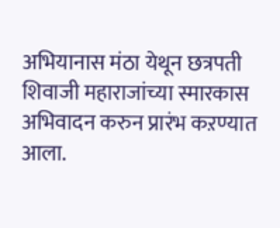अभियानास मंठा येथून छत्रपती शिवाजी महाराजांच्या स्मारकास अभिवादन करुन प्रारंभ कऱण्यात आला.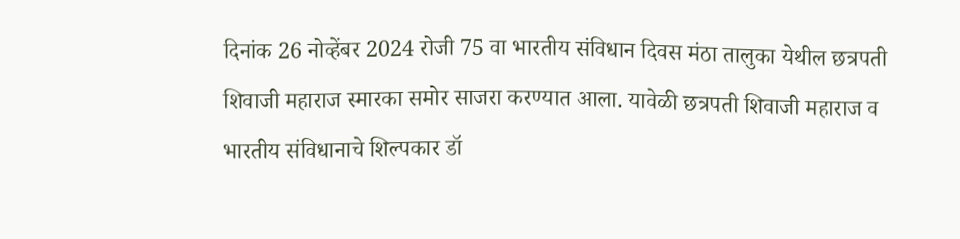दिनांक 26 नोव्हेंबर 2024 रोजी 75 वा भारतीय संविधान दिवस मंठा तालुका येथील छत्रपती शिवाजी महाराज स्मारका समोर साजरा करण्यात आला. यावेळी छत्रपती शिवाजी महाराज व भारतीय संविधानाचे शिल्पकार डॉ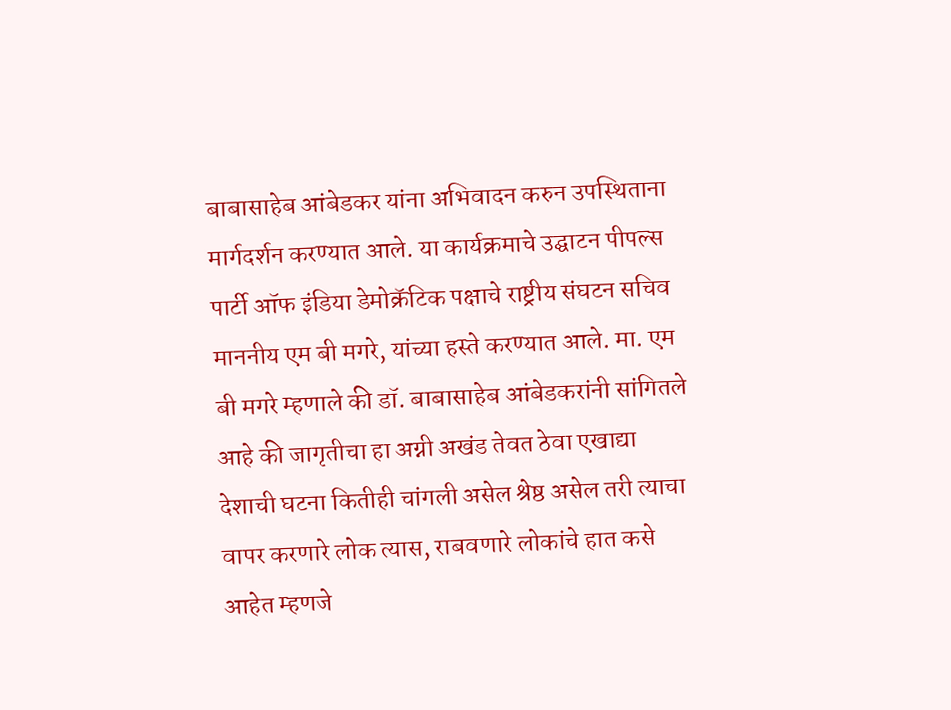बाबासाहेब आंबेडकर यांना अभिवादन करुन उपस्थिताना मार्गदर्शन करण्यात आले. या कार्यक्रमाचे उद्घाटन पीपल्स पार्टी ऑफ इंडिया डेमोक्रॅटिक पक्षाचे राष्ट्रीय संघटन सचिव माननीय एम बी मगरे, यांच्या हस्ते करण्यात आले. मा. एम बी मगरे म्हणाले की डॉ. बाबासाहेब आंबेडकरांनी सांगितले आहे की जागृतीचा हा अग्नी अखंड तेवत ठेवा एखाद्या देशाची घटना कितीही चांगली असेल श्रेष्ठ असेल तरी त्याचा वापर करणारे लोक त्यास, राबवणारे लोकांचे हात कसे आहेत म्हणजे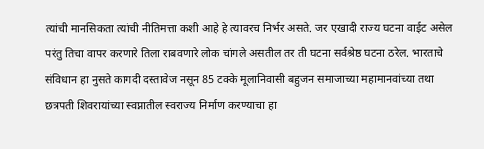त्यांची मानसिकता त्यांची नीतिमत्ता कशी आहे हे त्यावरच निर्भर असते. जर एखादी राज्य घटना वाईट असेल परंतु तिचा वापर करणारे तिला राबवणारे लोक चांगले असतील तर ती घटना सर्वश्रेष्ठ घटना ठरेल. भारताचे संविधान हा नुसते कागदी दस्तावेज नसून 85 टक्के मूलानिवासी बहुजन समाजाच्या महामानवांच्या तथा छत्रपती शिवरायांच्या स्वप्नातील स्वराज्य निर्माण करण्याचा हा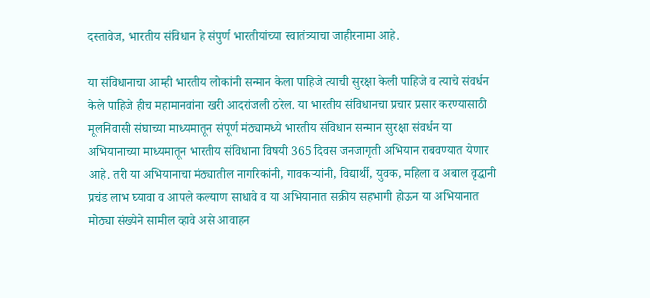दस्तावेज, भारतीय संविधान हे संपुर्ण भारतीयांच्या स्वातंत्र्याचा जाहीरनामा आहे.

या संविधानाचा आम्ही भारतीय लोकांनी सन्मान केला पाहिजे त्याची सुरक्षा केली पाहिजे व त्याचे संवर्धन केले पाहिजे हीच महामानवांना खरी आदरांजली ठरेल. या भारतीय संविधानचा प्रचार प्रसार करण्यासाठी मूलनिवासी संघाच्या माध्यमातून संपूर्ण मंठ्यामध्ये भारतीय संविधान सन्मान सुरक्षा संवर्धन या अभियानाच्या माध्यमातून भारतीय संविधाना विषयी 365 दिवस जनजागृती अभियान राबवण्यात येणार आहे. तरी या अभियानाचा मंठ्यातील नागरिकांनी, गावकऱ्यांनी, विद्यार्थी, युवक, महिला व अबाल वृद्धानी प्रचंड लाभ घ्यावा व आपले कल्याण साधावे व या अभियानात सक्रीय सहभागी होऊन या अभियानात मोठ्या संख्येने सामील व्हावे असे आवाहन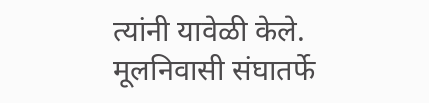त्यांनी यावेळी केले. मूलनिवासी संघातर्फे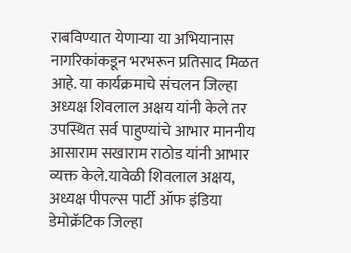राबविण्यात येणाऱ्या या अभियानास नागरिकांकडून भरभरून प्रतिसाद मिळत आहे. या कार्यक्रमाचे संचलन जिल्हा अध्यक्ष शिवलाल अक्षय यांनी केले तर उपस्थित सर्व पाहुण्यांचे आभार माननीय आसाराम सखाराम राठोड यांनी आभार व्यक्त केले.यावेळी शिवलाल अक्षय, अध्यक्ष पीपल्स पार्टी ऑफ इंडिया डेमोक्रॅटिक जिल्हा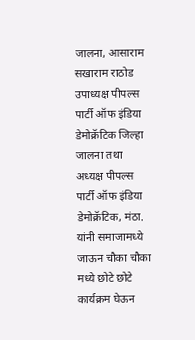जालना, आसाराम सखाराम राठोड उपाध्यक्ष पीपल्स पार्टी ऑफ इंडिया डेमोक्रॅटिक जिल्हा जालना तथा अध्यक्ष पीपल्स पार्टी ऑफ इंडिया डेमोक्रॅटिक, मंठा. यांनी समाजामध्ये जाऊन चौका चौका मध्ये छोटे छोटे कार्यक्रम घेऊन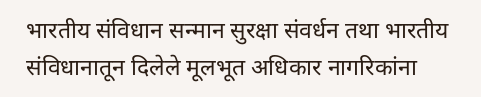भारतीय संविधान सन्मान सुरक्षा संवर्धन तथा भारतीय संविधानातून दिलेले मूलभूत अधिकार नागरिकांना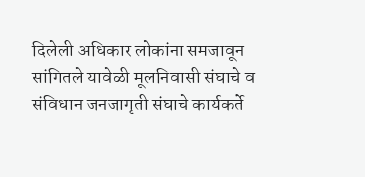दिलेली अधिकार लोकांना समजावून सांगितले यावेळी मूलनिवासी संघाचे व संविधान जनजागृती संघाचे कार्यकर्ते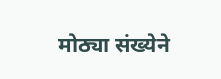मोठ्या संख्येने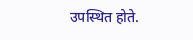उपस्थित होते.